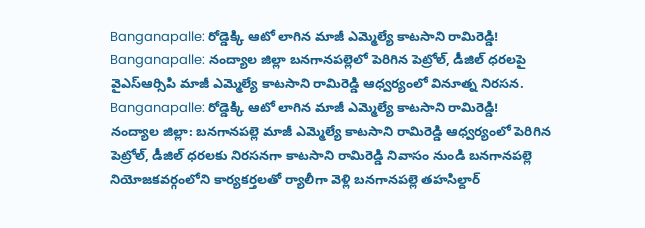Banganapalle: రోడ్డెక్కి ఆటో లాగిన మాజీ ఎమ్మెల్యే కాటసాని రామిరెడ్డి!
Banganapalle: నంద్యాల జిల్లా బనగానపల్లెలో పెరిగిన పెట్రోల్, డీజిల్ ధరలపై వైఎస్ఆర్సిపి మాజీ ఎమ్మెల్యే కాటసాని రామిరెడ్డి ఆధ్వర్యంలో వినూత్న నిరసన.
Banganapalle: రోడ్డెక్కి ఆటో లాగిన మాజీ ఎమ్మెల్యే కాటసాని రామిరెడ్డి!
నంద్యాల జిల్లా: బనగానపల్లె మాజీ ఎమ్మెల్యే కాటసాని రామిరెడ్డి ఆధ్వర్యంలో పెరిగిన పెట్రోల్, డీజిల్ ధరలకు నిరసనగా కాటసాని రామిరెడ్డి నివాసం నుండి బనగానపల్లె నియోజకవర్గంలోని కార్యకర్తలతో ర్యాలీగా వెళ్లి బనగానపల్లె తహసిల్దార్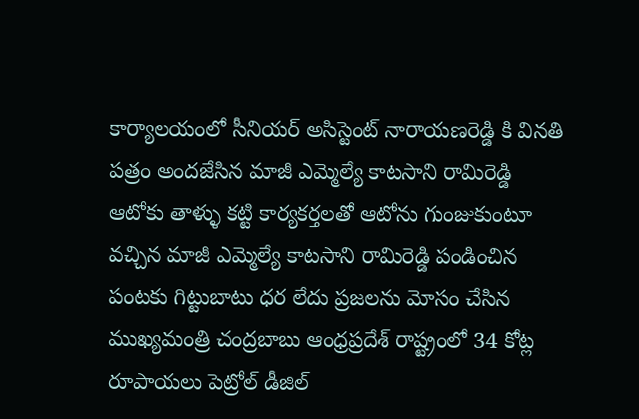కార్యాలయంలో సీనియర్ అసిస్టెంట్ నారాయణరెడ్డి కి వినతి పత్రం అందజేసిన మాజీ ఎమ్మెల్యే కాటసాని రామిరెడ్డి ఆటోకు తాళ్ళు కట్టి కార్యకర్తలతో ఆటోను గుంజుకుంటూ వచ్చిన మాజీ ఎమ్మెల్యే కాటసాని రామిరెడ్డి పండించిన పంటకు గిట్టుబాటు ధర లేదు ప్రజలను మోసం చేసిన ముఖ్యమంత్రి చంద్రబాబు ఆంధ్రప్రదేశ్ రాష్ట్రంలో 34 కోట్ల రూపాయలు పెట్రోల్ డీజిల్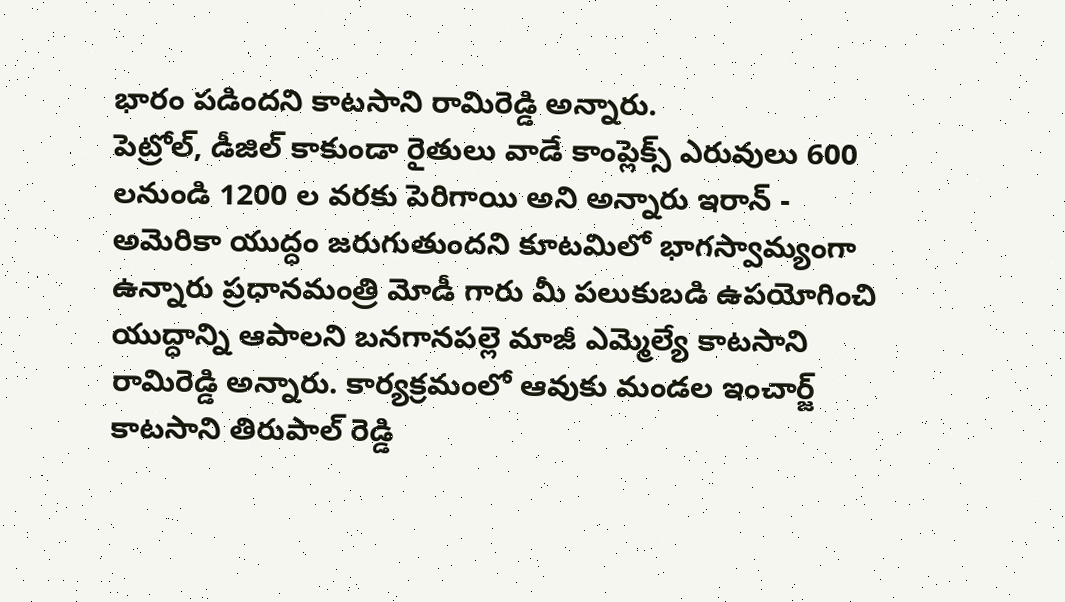భారం పడిందని కాటసాని రామిరెడ్డి అన్నారు.
పెట్రోల్, డీజిల్ కాకుండా రైతులు వాడే కాంప్లెక్స్ ఎరువులు 600 లనుండి 1200 ల వరకు పెరిగాయి అని అన్నారు ఇరాన్ - అమెరికా యుద్ధం జరుగుతుందని కూటమిలో భాగస్వామ్యంగా ఉన్నారు ప్రధానమంత్రి మోడీ గారు మీ పలుకుబడి ఉపయోగించి యుద్ధాన్ని ఆపాలని బనగానపల్లె మాజీ ఎమ్మెల్యే కాటసాని రామిరెడ్డి అన్నారు. కార్యక్రమంలో ఆవుకు మండల ఇంచార్జ్ కాటసాని తిరుపాల్ రెడ్డి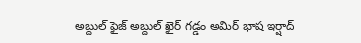అబ్దుల్ ఫైజ్ అబ్దుల్ ఖైర్ గడ్డం అమిర్ భాష ఇర్షాద్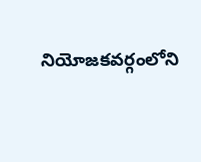నియోజకవర్గంలోని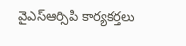వైఎస్ఆర్సిపి కార్యకర్తలు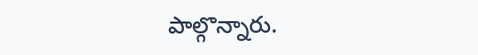పాల్గొన్నారు.